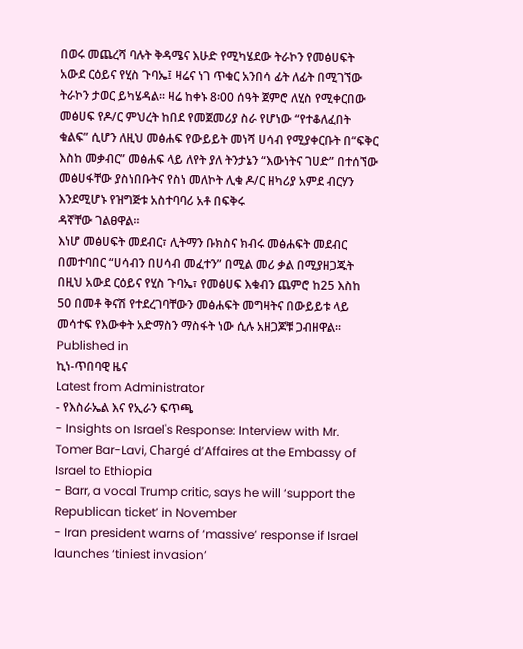በወሩ መጨረሻ ባሉት ቅዳሜና እሁድ የሚካሄደው ትራኮን የመፅሀፍት አውደ ርዕይና የሂስ ጉባኤ፤ ዛሬና ነገ ጥቁር አንበሳ ፊት ለፊት በሚገኘው ትራኮን ታወር ይካሄዳል፡፡ ዛሬ ከቀኑ 8፡00 ሰዓት ጀምሮ ለሂስ የሚቀርበው መፅሀፍ የዶ/ር ምህረት ከበደ የመጀመሪያ ስራ የሆነው “የተቆለፈበት ቁልፍ” ሲሆን ለዚህ መፅሐፍ የውይይት መነሻ ሀሳብ የሚያቀርቡት በ“ፍቅር እስከ መቃብር” መፅሐፍ ላይ ለየት ያለ ትንታኔን “እውነትና ገሀድ” በተሰኘው መፅሀፋቸው ያስነበቡትና የስነ መለኮት ሊቁ ዶ/ር ዘካሪያ አምደ ብርሃን እንደሚሆኑ የዝግጅቱ አስተባባሪ አቶ በፍቅሩ
ዳኛቸው ገልፀዋል፡፡
እነሆ መፅሀፍት መደብር፣ ሊትማን ቡክስና ክብሩ መፅሐፍት መደብር በመተባበር “ሀሳብን በሀሳብ መፈተን” በሚል መሪ ቃል በሚያዘጋጁት በዚህ አውደ ርዕይና የሂስ ጉባኤ፣ የመፅሀፍ እቁብን ጨምሮ ከ25 እስከ 50 በመቶ ቅናሽ የተደረገባቸውን መፅሐፍት መግዛትና በውይይቱ ላይ መሳተፍ የእውቀት አድማስን ማስፋት ነው ሲሉ አዘጋጆቹ ጋብዘዋል፡፡
Published in
ኪነ-ጥበባዊ ዜና
Latest from Administrator
- የእስራኤል እና የኢራን ፍጥጫ
- Insights on Israel's Response: Interview with Mr. Tomer Bar-Lavi, Chargé d’Affaires at the Embassy of Israel to Ethiopia
- Barr, a vocal Trump critic, says he will ‘support the Republican ticket’ in November
- Iran president warns of ‘massive’ response if Israel launches ‘tiniest invasion’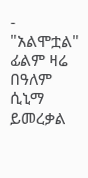- "አልሞቷል" ፊልም ዛሬ በዓለም ሲኒማ ይመረቃል